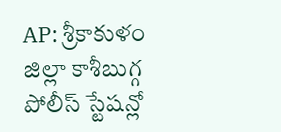AP: శ్రీకాకుళం జిల్లా కాశీబుగ్గ పోలీస్ స్టేషన్లో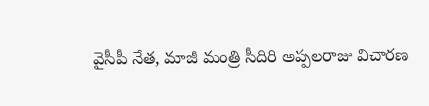వైసీపీ నేత, మాజీ మంత్రి సీదిరి అప్పలరాజు విచారణ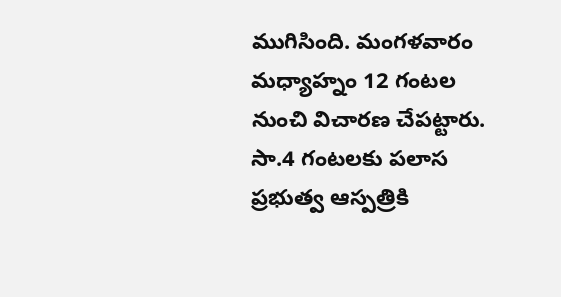ముగిసింది. మంగళవారం మధ్యాహ్నం 12 గంటల నుంచి విచారణ చేపట్టారు. సా.4 గంటలకు పలాస ప్రభుత్వ ఆస్పత్రికి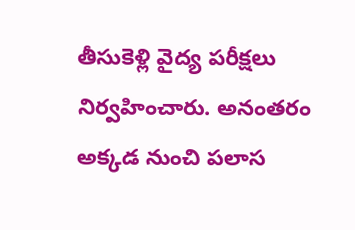తీసుకెళ్లి వైద్య పరీక్షలు నిర్వహించారు. అనంతరం అక్కడ నుంచి పలాస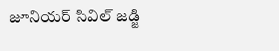జూనియర్ సివిల్ జడ్జి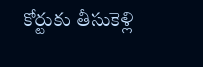కోర్టుకు తీసుకెళ్లి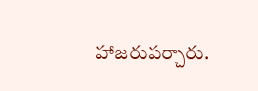హాజరుపర్చారు.